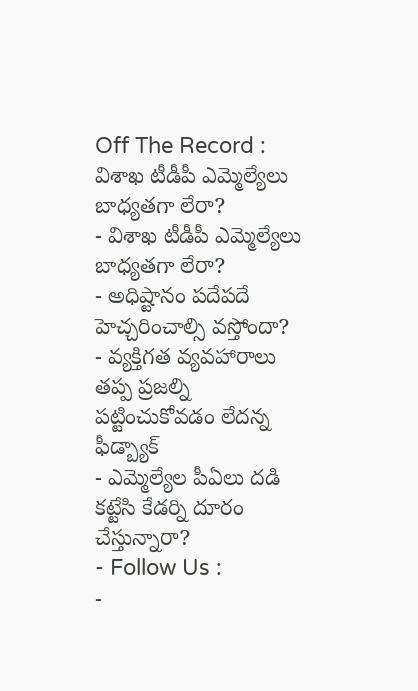Off The Record : విశాఖ టీడీపీ ఎమ్మెల్యేలు బాధ్యతగా లేరా?
- విశాఖ టీడీపీ ఎమ్మెల్యేలు బాధ్యతగా లేరా?
- అధిష్టానం పదేపదే హెచ్చరించాల్సి వస్తోందా?
- వ్యక్తిగత వ్యవహారాలు తప్ప ప్రజల్ని పట్టించుకోవడం లేదన్న ఫీడ్బ్యాక్
- ఎమ్మెల్యేల పీఏలు దడి కట్టేసి కేడర్ని దూరం చేస్తున్నారా?
- Follow Us :
-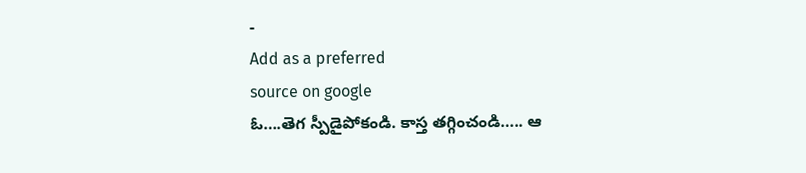-
Add as a preferred
source on google
ఓ….తెగ స్పీడైపోకండి. కాస్త తగ్గించండి….. ఆ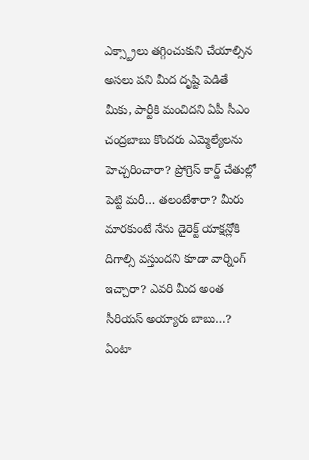ఎక్స్ట్రాలు తగ్గించుకుని చేయాల్సిన అసలు పని మీద దృష్టి పెడితే మీకు, పార్టీకి మంచిదని ఏపీ సీఎం చంద్రబాబు కొందరు ఎమ్మెల్యేలను హెచ్చరించారా? ప్రోగ్రెస్ కార్డ్ చేతుల్లో పెట్టి మరీ… తలంటేశారా? మీరు మారకుంటే నేను డైరెక్ట్ యాక్షన్లోకి దిగాల్సి వస్తుందని కూడా వార్నింగ్ ఇచ్చారా? ఎవరి మీద అంత సీరియస్ అయ్యారు బాబు…? ఏంటా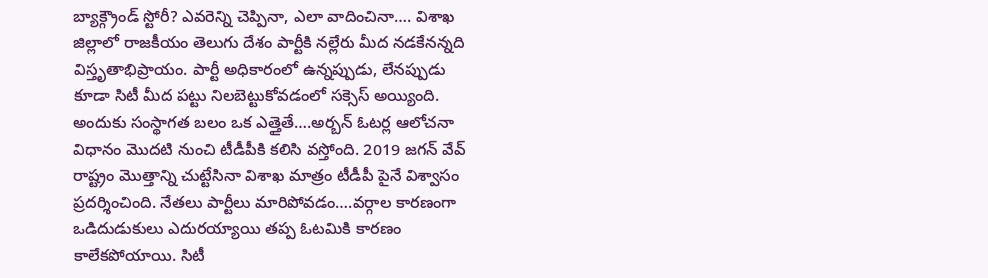బ్యాక్గ్రౌండ్ స్టోరీ? ఎవరెన్ని చెప్పినా, ఎలా వాదించినా…. విశాఖ జిల్లాలో రాజకీయం తెలుగు దేశం పార్టీకి నల్లేరు మీద నడకేనన్నది విస్తృతాభిప్రాయం. పార్టీ అధికారంలో ఉన్నప్పుడు, లేనప్పుడు కూడా సిటీ మీద పట్టు నిలబెట్టుకోవడంలో సక్సెస్ అయ్యింది. అందుకు సంస్థాగత బలం ఒక ఎత్తైతే….అర్బన్ ఓటర్ల ఆలోచనా విధానం మొదటి నుంచి టీడీపీకి కలిసి వస్తోంది. 2019 జగన్ వేవ్ రాష్ట్రం మొత్తాన్ని చుట్టేసినా విశాఖ మాత్రం టీడీపీ పైనే విశ్వాసం ప్రదర్శించింది. నేతలు పార్టీలు మారిపోవడం….వర్గాల కారణంగా ఒడిదుడుకులు ఎదురయ్యాయి తప్ప ఓటమికి కారణం కాలేకపోయాయి. సిటీ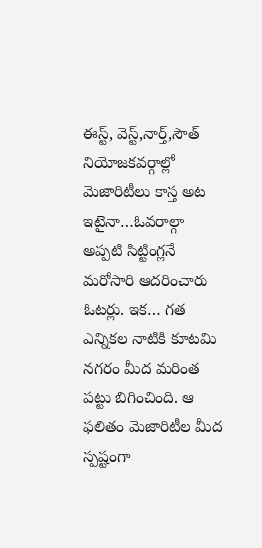ఈస్ట్, వెస్ట్,నార్త్,సౌత్ నియోజకవర్గాల్లో మెజారిటీలు కాస్త అట ఇటైనా…ఓవరాల్గా అప్పటి సిట్టింగ్లనే మరోసారి ఆదరించారు ఓటర్లు. ఇక… గత ఎన్నికల నాటికి కూటమి నగరం మీద మరింత పట్టు బిగించింది. ఆ ఫలితం మెజారిటీల మీద స్పష్టంగా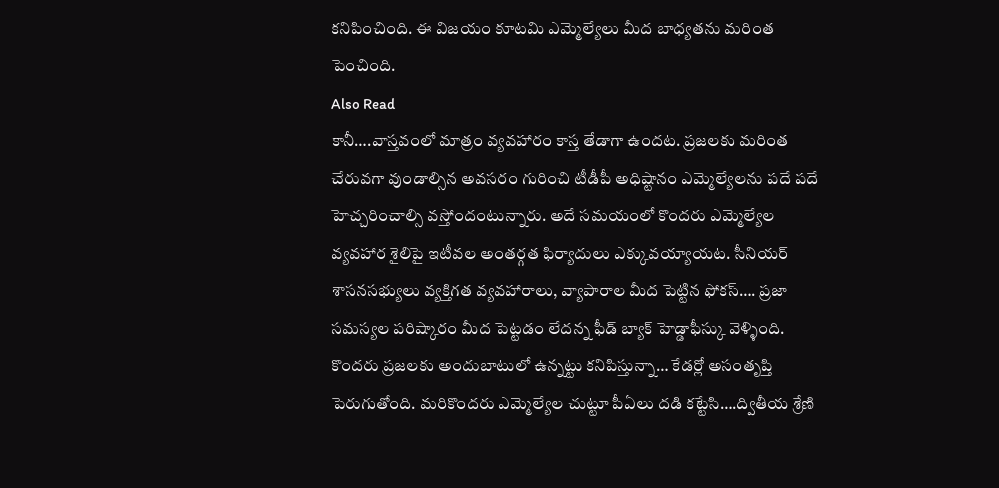కనిపించింది. ఈ విజయం కూటమి ఎమ్మెల్యేలు మీద బాధ్యతను మరింత పెంచింది.
Also Read
కానీ….వాస్తవంలో మాత్రం వ్యవహారం కాస్త తేడాగా ఉందట. ప్రజలకు మరింత చేరువగా వుండాల్సిన అవసరం గురించి టీడీపీ అధిష్టానం ఎమ్మెల్యేలను పదే పదే హెచ్చరించాల్సి వస్తోందంటున్నారు. అదే సమయంలో కొందరు ఎమ్మెల్యేల వ్యవహార శైలిపై ఇటీవల అంతర్గత ఫిర్యాదులు ఎక్కువయ్యాయట. సీనియర్ శాసనసభ్యులు వ్యక్తిగత వ్యవహారాలు, వ్యాపారాల మీద పెట్టిన ఫోకస్…. ప్రజా సమస్యల పరిష్కారం మీద పెట్టడం లేదన్న ఫీడ్ బ్యాక్ హెడ్డాఫీస్కు వెళ్ళింది. కొందరు ప్రజలకు అందుబాటులో ఉన్నట్టు కనిపిస్తున్నా… కేడర్లో అసంతృప్తి పెరుగుతోంది. మరికొందరు ఎమ్మెల్యేల చుట్టూ పీఏలు దడి కట్టేసి….ద్వితీయ శ్రేణి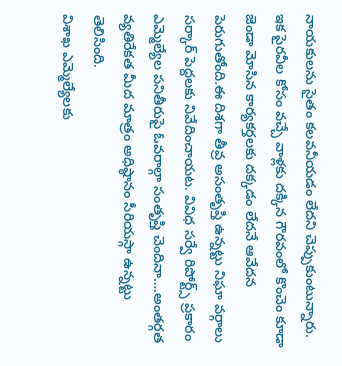నాయకులను సైతం కలవనీయడం లేదని చెప్పుకుంటున్నారు. ఇక పైరవీల కోసం వచ్చే వాళ్లకు దక్కిన గౌరవంలో కొంచెం కూడా జెండా మోసిన కార్యకర్తలకు దక్కడం లేదనే ఆవేదన పెరుగుతోంది.ఈ దిశగా తీవ్ర అసంతృప్తి ఉన్నట్టు నిఘా వర్గాలు సర్కార్ పెద్దలకు నివేదించాయట. వివిధ సర్వే రిపోర్ట్స్ ప్రకారం ఎమ్మెల్యేల పనితీరుపై ఓవరాల్గా సంతృప్తి చెందినా….అంతర్గత వ్యతిరేకత మీద మాత్రం అధిష్ఠానం సీరియస్గా ఉన్నట్టు తెలిసింది.
విశాఖ ఎమ్మెల్యేలకు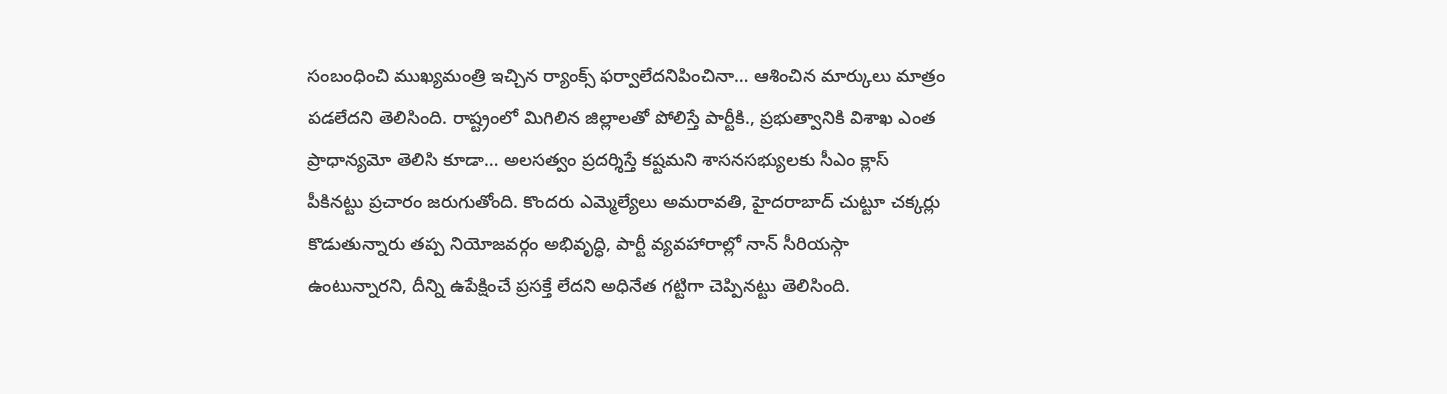సంబంధించి ముఖ్యమంత్రి ఇచ్చిన ర్యాంక్స్ ఫర్వాలేదనిపించినా… ఆశించిన మార్కులు మాత్రం పడలేదని తెలిసింది. రాష్ట్రంలో మిగిలిన జిల్లాలతో పోలిస్తే పార్టీకి., ప్రభుత్వానికి విశాఖ ఎంత ప్రాధాన్యమో తెలిసి కూడా… అలసత్వం ప్రదర్శిస్తే కష్టమని శాసనసభ్యులకు సీఎం క్లాస్ పీకినట్టు ప్రచారం జరుగుతోంది. కొందరు ఎమ్మెల్యేలు అమరావతి, హైదరాబాద్ చుట్టూ చక్కర్లు కొడుతున్నారు తప్ప నియోజవర్గం అభివృద్ధి, పార్టీ వ్యవహారాల్లో నాన్ సీరియస్గా ఉంటున్నారని, దీన్ని ఉపేక్షించే ప్రసక్తే లేదని అధినేత గట్టిగా చెప్పినట్టు తెలిసింది.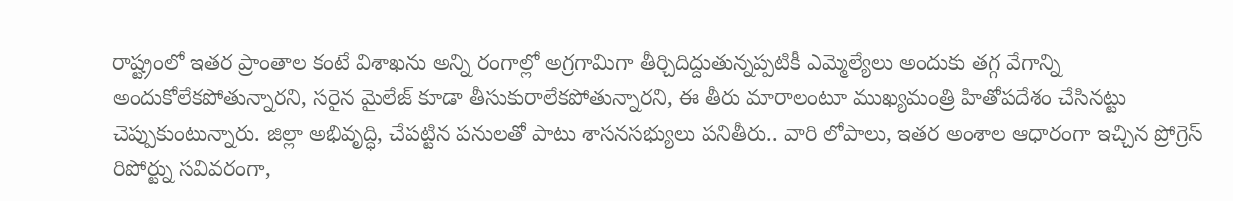రాష్ట్రంలో ఇతర ప్రాంతాల కంటే విశాఖను అన్ని రంగాల్లో అగ్రగామిగా తీర్చిదిద్దుతున్నప్పటికీ ఎమ్మెల్యేలు అందుకు తగ్గ వేగాన్ని అందుకోలేకపోతున్నారని, సరైన మైలేజ్ కూడా తీసుకురాలేకపోతున్నారని, ఈ తీరు మారాలంటూ ముఖ్యమంత్రి హితోపదేశం చేసినట్టు చెప్పుకుంటున్నారు. జిల్లా అభివృద్ధి, చేపట్టిన పనులతో పాటు శాసనసభ్యులు పనితీరు.. వారి లోపాలు, ఇతర అంశాల ఆధారంగా ఇచ్చిన ప్రోగ్రెస్ రిపోర్ట్ను సవివరంగా,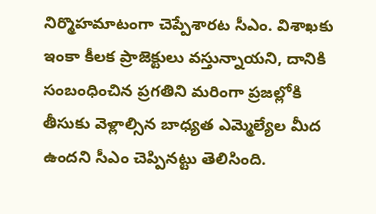నిర్మొహమాటంగా చెప్పేశారట సీఎం. విశాఖకు ఇంకా కీలక ప్రాజెక్టులు వస్తున్నాయని, దానికి సంబంధించిన ప్రగతిని మరింగా ప్రజల్లోకి తీసుకు వెళ్లాల్సిన బాధ్యత ఎమ్మెల్యేల మీద ఉందని సీఎం చెప్పినట్టు తెలిసింది.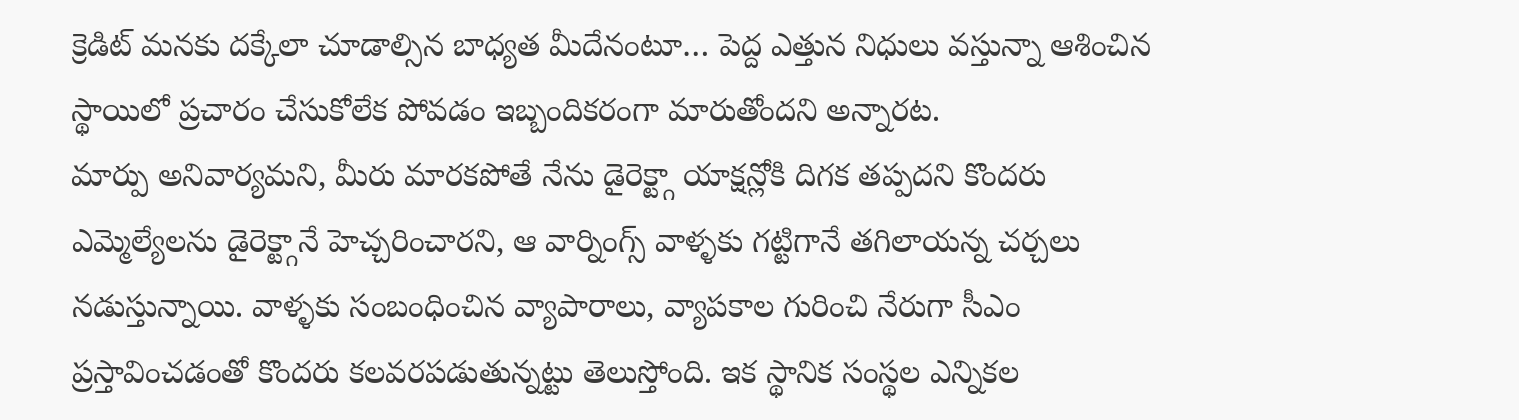క్రెడిట్ మనకు దక్కేలా చూడాల్సిన బాధ్యత మీదేనంటూ… పెద్ద ఎత్తున నిధులు వస్తున్నా ఆశించిన స్థాయిలో ప్రచారం చేసుకోలేక పోవడం ఇబ్బందికరంగా మారుతోందని అన్నారట.
మార్పు అనివార్యమని, మీరు మారకపోతే నేను డైరెక్ట్గా యాక్షన్లోకి దిగక తప్పదని కొందరు ఎమ్మెల్యేలను డైరెక్ట్గానే హెచ్చరించారని, ఆ వార్నింగ్స్ వాళ్ళకు గట్టిగానే తగిలాయన్న చర్చలు నడుస్తున్నాయి. వాళ్ళకు సంబంధించిన వ్యాపారాలు, వ్యాపకాల గురించి నేరుగా సీఎం ప్రస్తావించడంతో కొందరు కలవరపడుతున్నట్టు తెలుస్తోంది. ఇక స్థానిక సంస్థల ఎన్నికల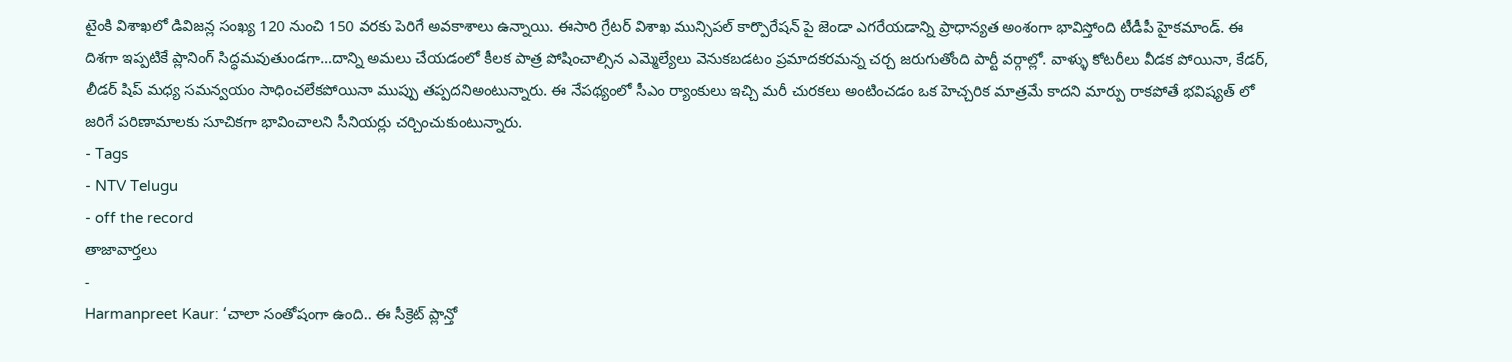టైంకి విశాఖలో డివిజన్ల సంఖ్య 120 నుంచి 150 వరకు పెరిగే అవకాశాలు ఉన్నాయి. ఈసారి గ్రేటర్ విశాఖ మున్సిపల్ కార్పొరేషన్ పై జెండా ఎగరేయడాన్ని ప్రాధాన్యత అంశంగా భావిస్తోంది టీడీపీ హైకమాండ్. ఈ దిశగా ఇప్పటికే ప్లానింగ్ సిద్ధమవుతుండగా…దాన్ని అమలు చేయడంలో కీలక పాత్ర పోషించాల్సిన ఎమ్మెల్యేలు వెనుకబడటం ప్రమాదకరమన్న చర్చ జరుగుతోంది పార్టీ వర్గాల్లో. వాళ్ళు కోటరీలు వీడక పోయినా, కేడర్, లీడర్ షిప్ మధ్య సమన్వయం సాధించలేకపోయినా ముప్పు తప్పదనిఅంటున్నారు. ఈ నేపథ్యంలో సీఎం ర్యాంకులు ఇచ్చి మరీ చురకలు అంటించడం ఒక హెచ్చరిక మాత్రమే కాదని మార్పు రాకపోతే భవిష్యత్ లో జరిగే పరిణామాలకు సూచికగా భావించాలని సీనియర్లు చర్చించుకుంటున్నారు.
- Tags
- NTV Telugu
- off the record
తాజావార్తలు
-
Harmanpreet Kaur: ‘చాలా సంతోషంగా ఉంది.. ఈ సీక్రెట్ ప్లాన్తో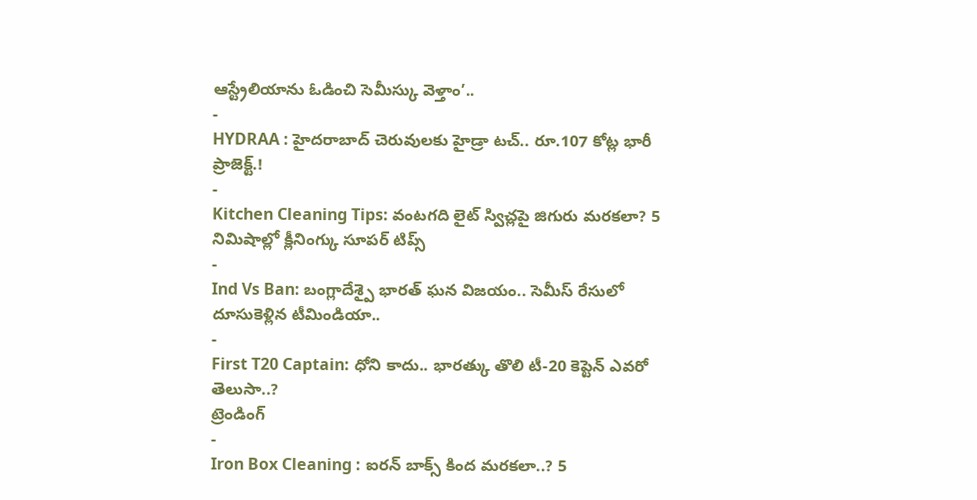ఆస్ట్రేలియాను ఓడించి సెమీస్కు వెళ్తాం’..
-
HYDRAA : హైదరాబాద్ చెరువులకు హైడ్రా టచ్.. రూ.107 కోట్ల భారీ ప్రాజెక్ట్.!
-
Kitchen Cleaning Tips: వంటగది లైట్ స్విచ్లపై జిగురు మరకలా? 5 నిమిషాల్లో క్లీనింగ్కు సూపర్ టిప్స్
-
Ind Vs Ban: బంగ్లాదేశ్పై భారత్ ఘన విజయం.. సెమీస్ రేసులో దూసుకెళ్లిన టీమిండియా..
-
First T20 Captain: ధోని కాదు.. భారత్కు తొలి టీ-20 కెప్టెన్ ఎవరో తెలుసా..?
ట్రెండింగ్
-
Iron Box Cleaning : ఐరన్ బాక్స్ కింద మరకలా..? 5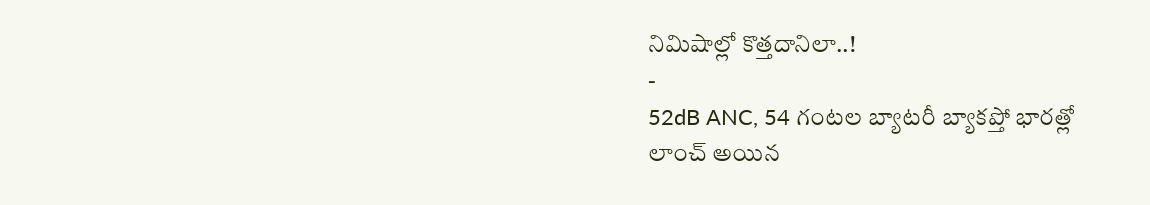నిమిషాల్లో కొత్తదానిలా..!
-
52dB ANC, 54 గంటల బ్యాటరీ బ్యాకప్తో భారత్లో లాంచ్ అయిన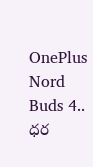OnePlus Nord Buds 4.. ధర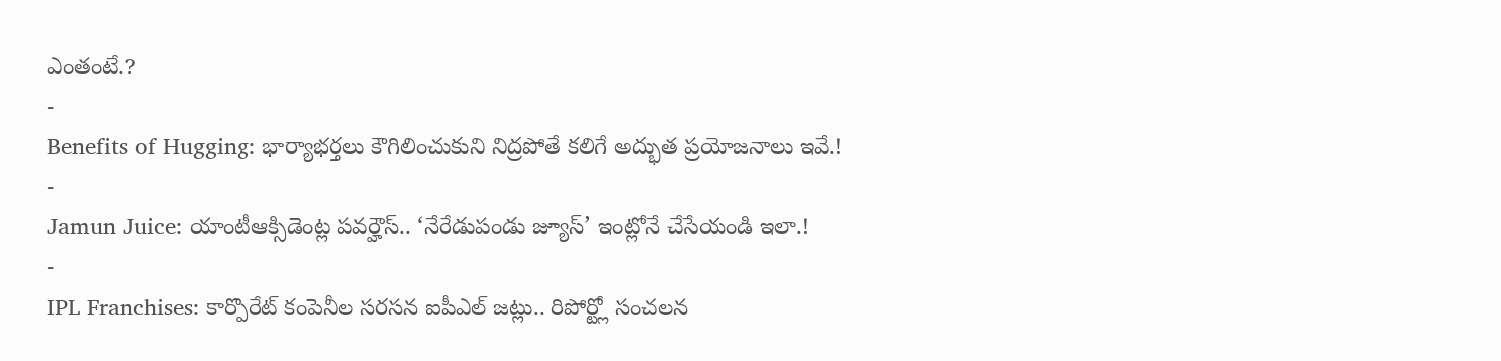ఎంతంటే.?
-
Benefits of Hugging: భార్యాభర్తలు కౌగిలించుకుని నిద్రపోతే కలిగే అద్భుత ప్రయోజనాలు ఇవే.!
-
Jamun Juice: యాంటీఆక్సిడెంట్ల పవర్హౌస్.. ‘నేరేడుపండు జ్యూస్’ ఇంట్లోనే చేసేయండి ఇలా.!
-
IPL Franchises: కార్పొరేట్ కంపెనీల సరసన ఐపీఎల్ జట్లు.. రిపోర్ట్లో సంచలన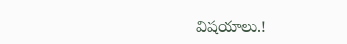విషయాలు.!